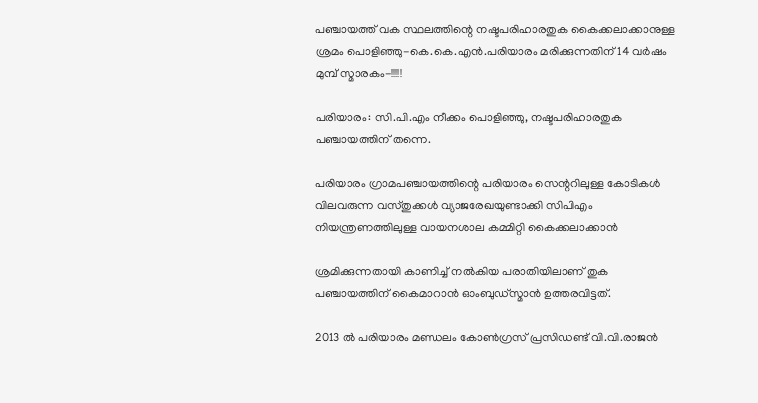പഞ്ചായത്ത് വക സ്ഥലത്തിന്റെ നഷ്ടപരിഹാരതുക കൈക്കലാക്കാനുള്ള ശ്രമം പൊളിഞ്ഞു-കെ.കെ.എന്‍.പരിയാരം മരിക്കുന്നതിന് 14 വര്‍ഷം മുമ്പ് സ്മാരകം-!!!!!

പരിയാരം: സി.പി.എം നീക്കം പൊളിഞ്ഞു, നഷ്ടപരിഹാരതുക പഞ്ചായത്തിന് തന്നെ.

പരിയാരം ഗ്രാമപഞ്ചായത്തിന്റെ പരിയാരം സെന്ററിലുള്ള കോടികള്‍ വിലവരുന്ന വസ്തുക്കള്‍ വ്യാജരേഖയുണ്ടാക്കി സിപിഎം നിയന്ത്രണത്തിലുള്ള വായനശാല കമ്മിറ്റി കൈക്കലാക്കാന്‍

ശ്രമിക്കുന്നതായി കാണിച്ച് നല്‍കിയ പരാതിയിലാണ് തുക പഞ്ചായത്തിന് കൈമാറാന്‍ ഓംബുഡ്‌സ്മാന്‍ ഉത്തരവിട്ടത്.

2013 ല്‍ പരിയാരം മണ്ഡലം കോണ്‍ഗ്രസ് പ്രസിഡണ്ട് വി.വി.രാജന്‍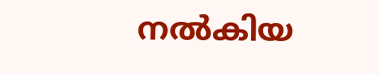നല്‍കിയ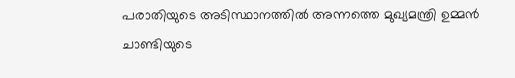പരാതിയുടെ അടിസ്ഥാനത്തില്‍ അന്നത്തെ മുഖ്യമന്ത്രി ഉമ്മന്‍ ചാണ്ടിയുടെ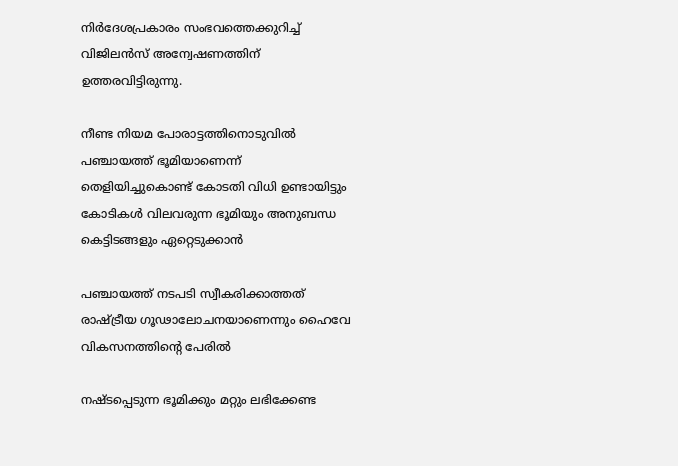നിര്‍ദേശപ്രകാരം സംഭവത്തെക്കുറിച്ച് വിജിലന്‍സ് അന്വേഷണത്തിന് ഉത്തരവിട്ടിരുന്നു.

നീണ്ട നിയമ പോരാട്ടത്തിനൊടുവില്‍ പഞ്ചായത്ത് ഭൂമിയാണെന്ന് തെളിയിച്ചുകൊണ്ട് കോടതി വിധി ഉണ്ടായിട്ടും കോടികള്‍ വിലവരുന്ന ഭൂമിയും അനുബന്ധ കെട്ടിടങ്ങളും ഏറ്റെടുക്കാന്‍

പഞ്ചായത്ത് നടപടി സ്വീകരിക്കാത്തത് രാഷ്ട്രീയ ഗൂഢാലോചനയാണെന്നും ഹൈവേ വികസനത്തിന്റെ പേരില്‍

നഷ്ടപ്പെടുന്ന ഭൂമിക്കും മറ്റും ലഭിക്കേണ്ട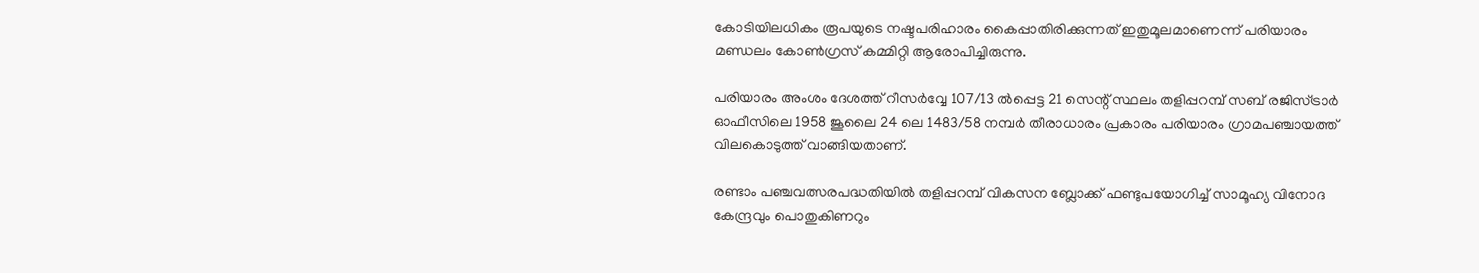കോടിയിലധികം രൂപയുടെ നഷ്ടപരിഹാരം കൈപ്പാതിരിക്കുന്നത് ഇതുമൂലമാണെന്ന് പരിയാരം മണ്ഡലം കോണ്‍ഗ്രസ് കമ്മിറ്റി ആരോപിച്ചിരുന്നു.

പരിയാരം അംശം ദേശത്ത് റീസര്‍വ്വേ 107/13 ല്‍പ്പെട്ട 21 സെന്റ് സ്ഥലം തളിപ്പറമ്പ് സബ് രജിസ്ട്രാര്‍ ഓഫീസിലെ 1958 ജൂലൈ 24 ലെ 1483/58 നമ്പര്‍ തീരാധാരം പ്രകാരം പരിയാരം ഗ്രാമപഞ്ചായത്ത് വിലകൊടുത്ത് വാങ്ങിയതാണ്.

രണ്ടാം പഞ്ചവത്സരപദ്ധതിയില്‍ തളിപ്പറമ്പ് വികസന ബ്ലോക്ക് ഫണ്ടുപയോഗിച്ച് സാമൂഹ്യ വിനോദ കേന്ദ്രവും പൊതുകിണറും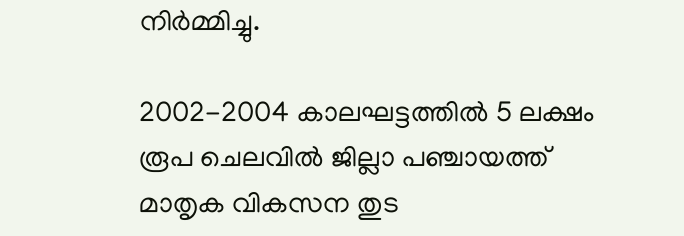നിര്‍മ്മിച്ചു.

2002-2004 കാലഘട്ടത്തില്‍ 5 ലക്ഷം രൂപ ചെലവില്‍ ജില്ലാ പഞ്ചായത്ത് മാതൃക വികസന തുട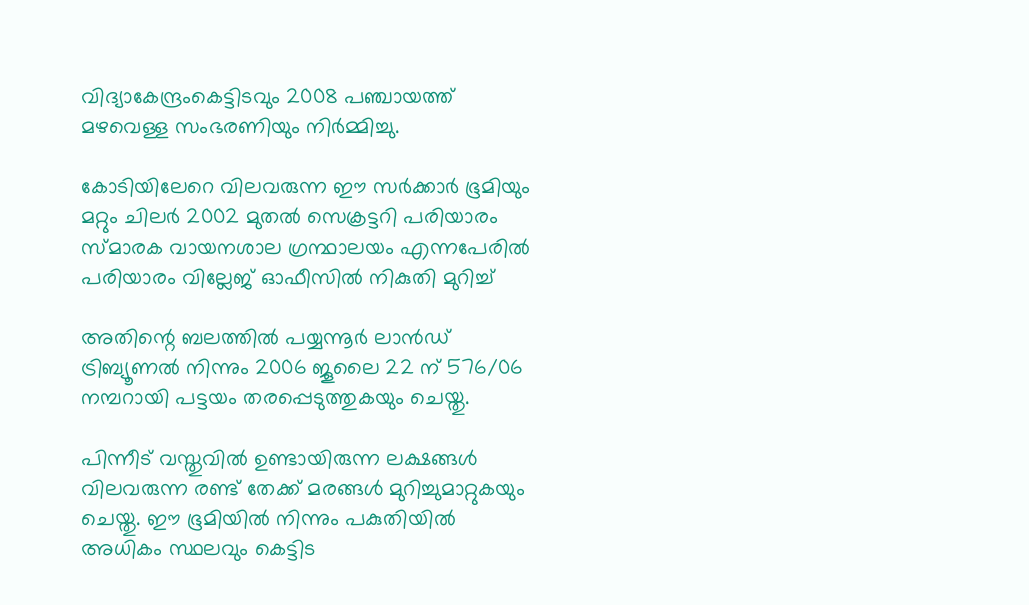വിദ്യാകേന്ദ്രംകെട്ടിടവും 2008 പഞ്ചായത്ത് മഴവെള്ള സംഭരണിയും നിര്‍മ്മിച്ചു.

കോടിയിലേറെ വിലവരുന്ന ഈ സര്‍ക്കാര്‍ ഭൂമിയും മറ്റും ചിലര്‍ 2002 മുതല്‍ സെക്രട്ടറി പരിയാരം സ്മാരക വായനശാല ഗ്രന്ഥാലയം എന്നപേരില്‍ പരിയാരം വില്ലേജ് ഓഫീസില്‍ നികുതി മുറിച്ച്

അതിന്റെ ബലത്തില്‍ പയ്യന്നൂര്‍ ലാന്‍ഡ് ട്രിബ്യൂണല്‍ നിന്നും 2006 ജൂലൈ 22 ന് 576/06 നമ്പറായി പട്ടയം തരപ്പെടുത്തുകയും ചെയ്തു.

പിന്നീട് വസ്തുവില്‍ ഉണ്ടായിരുന്ന ലക്ഷങ്ങള്‍ വിലവരുന്ന രണ്ട് തേക്ക് മരങ്ങള്‍ മുറിച്ചുമാറ്റുകയും ചെയ്തു. ഈ ഭൂമിയില്‍ നിന്നും പകുതിയില്‍ അധികം സ്ഥലവും കെട്ടിട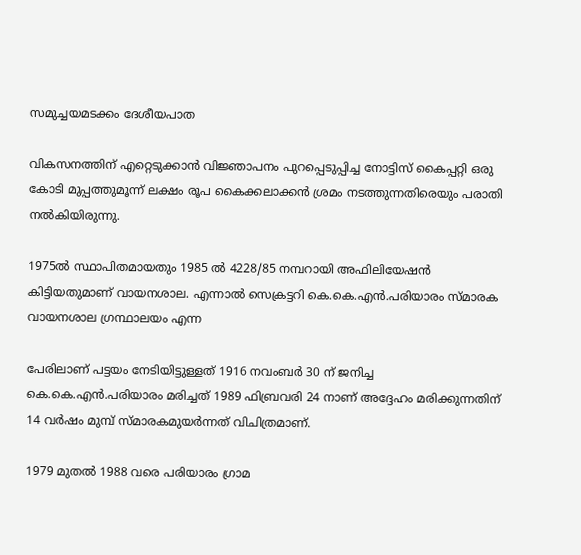സമുച്ചയമടക്കം ദേശീയപാത

വികസനത്തിന് എറ്റെടുക്കാന്‍ വിജ്ഞാപനം പുറപ്പെടുപ്പിച്ച നോട്ടിസ് കൈപ്പറ്റി ഒരു കോടി മുപ്പത്തുമൂന്ന് ലക്ഷം രൂപ കൈക്കലാക്കന്‍ ശ്രമം നടത്തുന്നതിരെയും പരാതി നല്‍കിയിരുന്നു.

1975ല്‍ സ്ഥാപിതമായതും 1985 ല്‍ 4228/85 നമ്പറായി അഫിലിയേഷന്‍ കിട്ടിയതുമാണ് വായനശാല. എന്നാല്‍ സെക്രട്ടറി കെ.കെ.എന്‍.പരിയാരം സ്മാരക വായനശാല ഗ്രന്ഥാലയം എന്ന

പേരിലാണ് പട്ടയം നേടിയിട്ടുള്ളത് 1916 നവംബര്‍ 30 ന് ജനിച്ച കെ.കെ.എന്‍.പരിയാരം മരിച്ചത് 1989 ഫിബ്രവരി 24 നാണ് അദ്ദേഹം മരിക്കുന്നതിന് 14 വര്‍ഷം മുമ്പ് സ്മാരകമുയര്‍ന്നത് വിചിത്രമാണ്.

1979 മുതല്‍ 1988 വരെ പരിയാരം ഗ്രാമ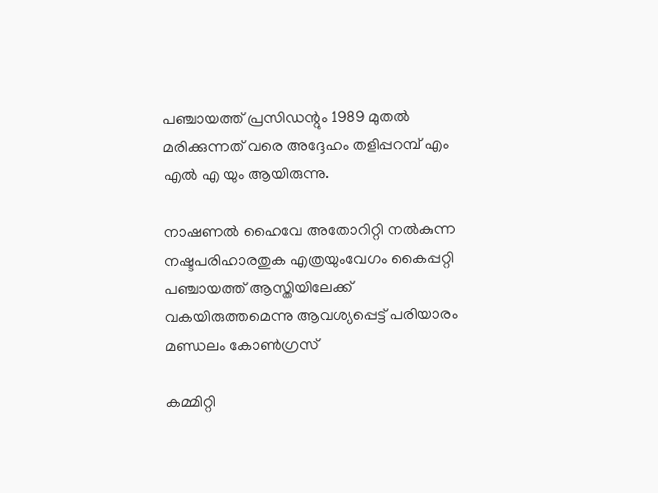പഞ്ചായത്ത് പ്രസിഡന്റും 1989 മുതല്‍ മരിക്കുന്നത് വരെ അദ്ദേഹം തളിപ്പറമ്പ് എം എല്‍ എ യും ആയിരുന്നു.

നാഷണല്‍ ഹൈവേ അതോറിറ്റി നല്‍കുന്ന നഷ്ടപരിഹാരതുക എത്രയുംവേഗം കൈപ്പറ്റി പഞ്ചായത്ത് ആസ്തിയിലേക്ക് വകയിരുത്തമെന്നു ആവശ്യപ്പെട്ട് പരിയാരം മണ്ഡലം കോണ്‍ഗ്രസ്

കമ്മിറ്റി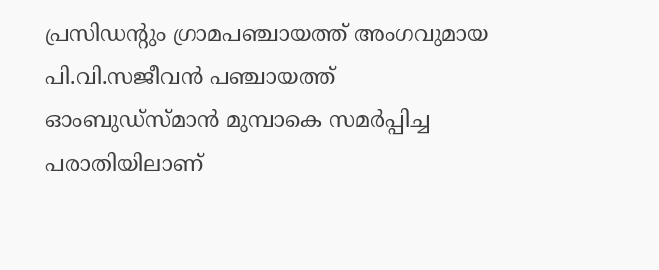പ്രസിഡന്റും ഗ്രാമപഞ്ചായത്ത് അംഗവുമായ പി.വി.സജീവന്‍ പഞ്ചായത്ത് ഓംബുഡ്‌സ്മാന്‍ മുമ്പാകെ സമര്‍പ്പിച്ച പരാതിയിലാണ്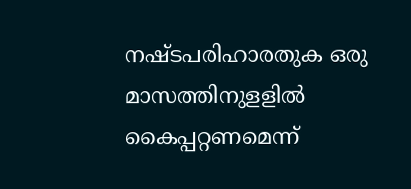നഷ്ടപരിഹാരതുക ഒരു മാസത്തിനുളളില്‍ കൈപ്പറ്റണമെന്ന്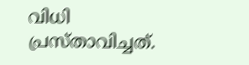വിധി പ്രസ്താവിച്ചത്.